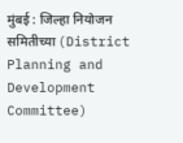मुंबई : जिल्हा नियोजन समितीच्या (District Planning and Development Committee)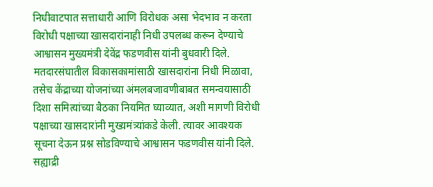निधीवाटपात सत्ताधारी आणि विरोधक असा भेदभाव न करता विरोधी पक्षाच्या खासदारांनाही निधी उपलब्ध करून देण्याचे आश्वासन मुख्यमंत्री देवेंद्र फडणवीस यांनी बुधवारी दिले. मतदारसंघातील विकासकामांसाठी खासदारांना निधी मिळावा, तसेच केंद्राच्या योजनांच्या अंमलबजावणीबाबत समन्वयासाठी दिशा समित्यांच्या बैठका नियमित घ्याव्यात, अशी मागणी विरोधी पक्षाच्या खासदारांनी मुख्यमंत्र्यांकडे केली. त्यावर आवश्यक सूचना देऊन प्रश्न सोडविण्याचे आश्वासन फडणवीस यांनी दिले.
सह्याद्री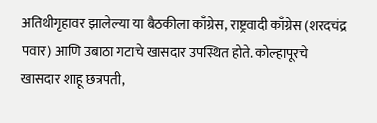अतिथीगृहावर झालेल्या या बैठकीला काँग्रेस, राष्ट्रवादी काँग्रेस (शरदचंद्र पवार) आणि उबाठा गटाचे खासदार उपस्थित होते. कोल्हापूरचे खासदार शाहू छत्रपती,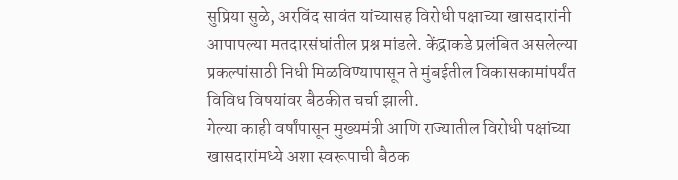सुप्रिया सुळे, अरविंद सावंत यांच्यासह विरोधी पक्षाच्या खासदारांनी आपापल्या मतदारसंघांतील प्रश्न मांडले. केंद्राकडे प्रलंबित असलेल्या प्रकल्पांसाठी निधी मिळविण्यापासून ते मुंबईतील विकासकामांपर्यंत विविध विषयांवर बैठकीत चर्चा झाली.
गेल्या काही वर्षांपासून मुख्यमंत्री आणि राज्यातील विरोधी पक्षांच्या खासदारांमध्ये अशा स्वरूपाची बैठक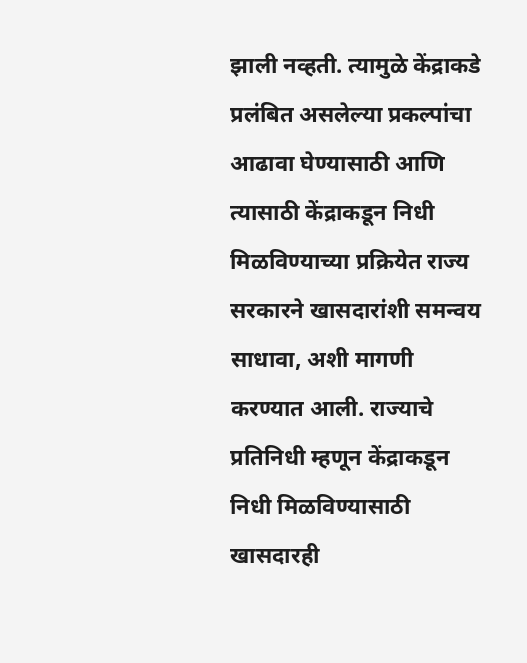झाली नव्हती. त्यामुळे केंद्राकडे प्रलंबित असलेल्या प्रकल्पांचा आढावा घेण्यासाठी आणि त्यासाठी केंद्राकडून निधी मिळविण्याच्या प्रक्रियेत राज्य सरकारने खासदारांशी समन्वय साधावा, अशी मागणी करण्यात आली. राज्याचे प्रतिनिधी म्हणून केंद्राकडून निधी मिळविण्यासाठी खासदारही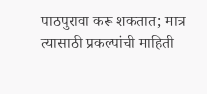पाठपुरावा करू शकतात; मात्र त्यासाठी प्रकल्पांची माहिती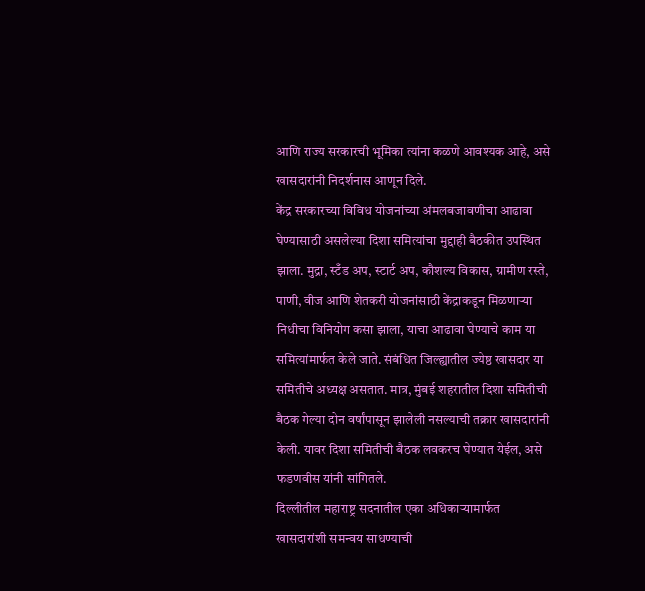आणि राज्य सरकारची भूमिका त्यांना कळणे आवश्यक आहे, असे खासदारांनी निदर्शनास आणून दिले.
केंद्र सरकारच्या विविध योजनांच्या अंमलबजावणीचा आढावा घेण्यासाठी असलेल्या दिशा समित्यांचा मुद्दाही बैठकीत उपस्थित झाला. मुद्रा, स्टँड अप, स्टार्ट अप, कौशल्य विकास, ग्रामीण रस्ते, पाणी, वीज आणि शेतकरी योजनांसाठी केंद्राकडून मिळणाऱ्या निधीचा विनियोग कसा झाला, याचा आढावा घेण्याचे काम या समित्यांमार्फत केले जाते. संबंधित जिल्ह्यातील ज्येष्ठ खासदार या समितीचे अध्यक्ष असतात. मात्र, मुंबई शहरातील दिशा समितीची बैठक गेल्या दोन वर्षांपासून झालेली नसल्याची तक्रार खासदारांनी केली. यावर दिशा समितीची बैठक लवकरच घेण्यात येईल, असे फडणवीस यांनी सांगितले.
दिल्लीतील महाराष्ट्र सदनातील एका अधिकाऱ्यामार्फत खासदारांशी समन्वय साधण्याची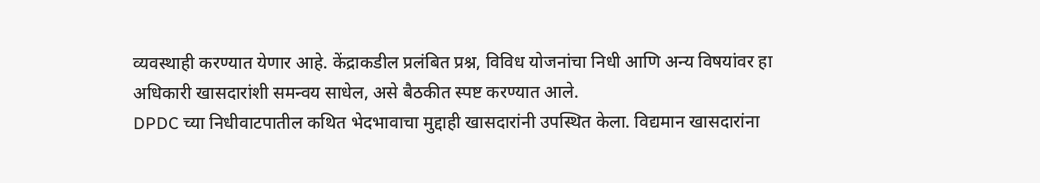व्यवस्थाही करण्यात येणार आहे. केंद्राकडील प्रलंबित प्रश्न, विविध योजनांचा निधी आणि अन्य विषयांवर हा अधिकारी खासदारांशी समन्वय साधेल, असे बैठकीत स्पष्ट करण्यात आले.
DPDC च्या निधीवाटपातील कथित भेदभावाचा मुद्दाही खासदारांनी उपस्थित केला. विद्यमान खासदारांना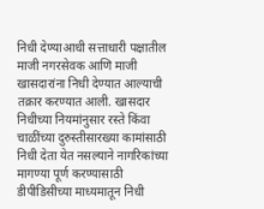निधी देण्याआधी सत्ताधारी पक्षातील माजी नगरसेवक आणि माजी खासदारांना निधी देण्यात आल्याची तक्रार करण्यात आली. खासदार निधीच्या नियमांनुसार रस्ते किंवा चाळींच्या दुरुस्तीसारख्या कामांसाठी निधी देता येत नसल्याने नागरिकांच्या मागण्या पूर्ण करण्यासाठी डीपीडिसीच्या माध्यमातून निधी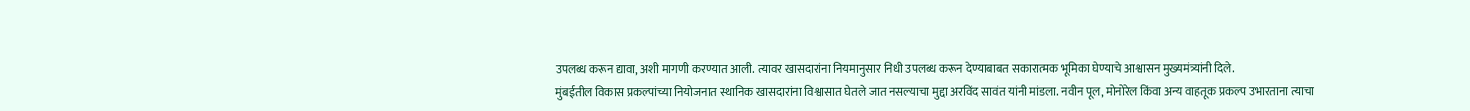उपलब्ध करून द्यावा, अशी मागणी करण्यात आली. त्यावर खासदारांना नियमानुसार निधी उपलब्ध करून देण्याबाबत सकारात्मक भूमिका घेण्याचे आश्वासन मुख्यमंत्र्यांनी दिले.
मुंबईतील विकास प्रकल्पांच्या नियोजनात स्थानिक खासदारांना विश्वासात घेतले जात नसल्याचा मुद्दा अरविंद सावंत यांनी मांडला. नवीन पूल, मोनोरेल किंवा अन्य वाहतूक प्रकल्प उभारताना त्याचा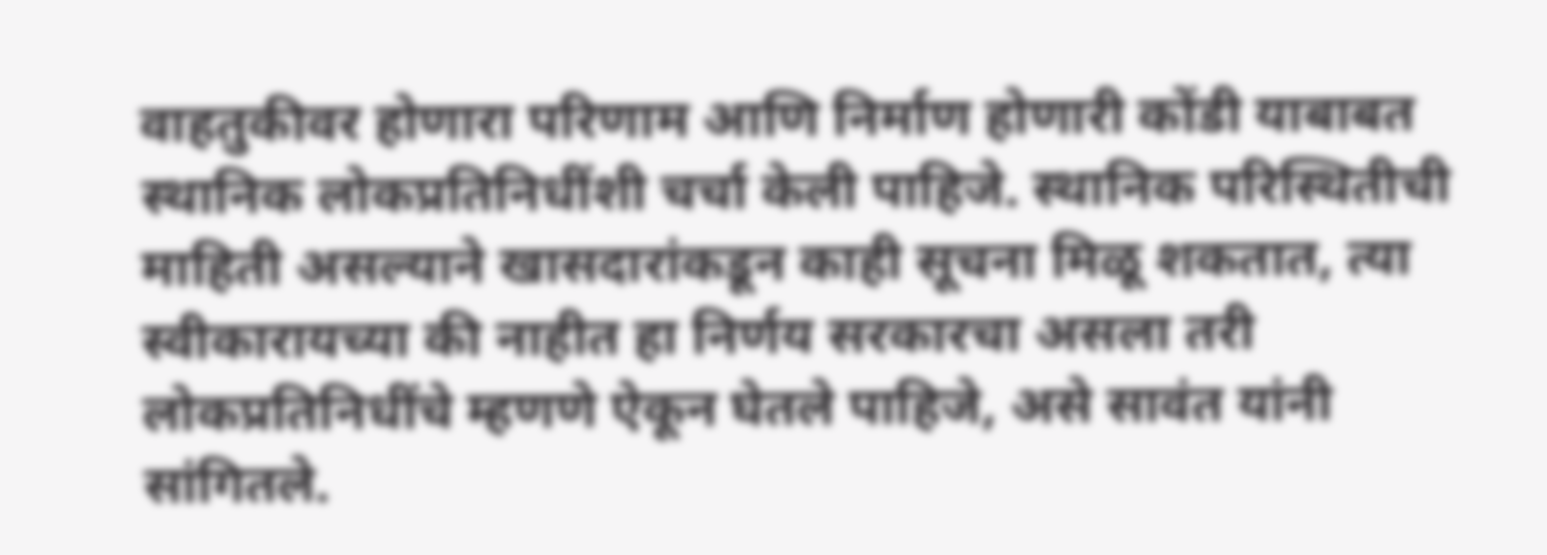वाहतुकीवर होणारा परिणाम आणि निर्माण होणारी कोंडी याबाबत स्थानिक लोकप्रतिनिधींशी चर्चा केली पाहिजे. स्थानिक परिस्थितीची माहिती असल्याने खासदारांकडून काही सूचना मिळू शकतात, त्या स्वीकारायच्या की नाहीत हा निर्णय सरकारचा असला तरी लोकप्रतिनिधींचे म्हणणे ऐकून घेतले पाहिजे, असे सावंत यांनी सांगितले.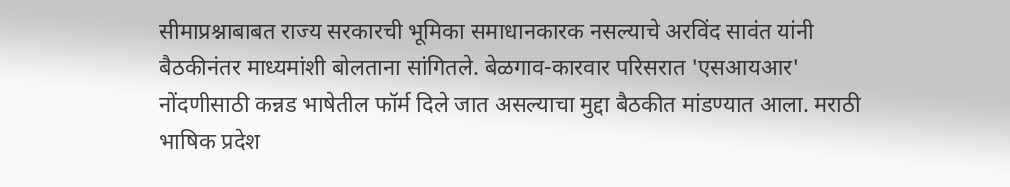सीमाप्रश्नाबाबत राज्य सरकारची भूमिका समाधानकारक नसल्याचे अरविंद सावंत यांनी बैठकीनंतर माध्यमांशी बोलताना सांगितले. बेळगाव-कारवार परिसरात 'एसआयआर' नोंदणीसाठी कन्नड भाषेतील फॉर्म दिले जात असल्याचा मुद्दा बैठकीत मांडण्यात आला. मराठी भाषिक प्रदेश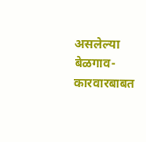असलेल्या बेळगाव-कारवारबाबत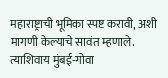महाराष्ट्राची भूमिका स्पष्ट करावी, अशी मागणी केल्याचे सावंत म्हणाले. त्याशिवाय मुंबई-गोवा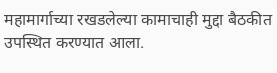महामार्गाच्या रखडलेल्या कामाचाही मुद्दा बैठकीत उपस्थित करण्यात आला.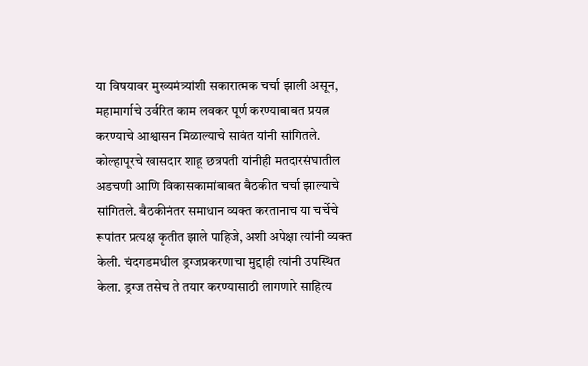या विषयावर मुख्यमंत्र्यांशी सकारात्मक चर्चा झाली असून, महामार्गाचे उर्वरित काम लवकर पूर्ण करण्याबाबत प्रयत्न करण्याचे आश्वासन मिळाल्याचे सावंत यांनी सांगितले.
कोल्हापूरचे खासदार शाहू छत्रपती यांनीही मतदारसंघातील अडचणी आणि विकासकामांबाबत बैठकीत चर्चा झाल्याचे सांगितले. बैठकीनंतर समाधान व्यक्त करतानाच या चर्चेचे रूपांतर प्रत्यक्ष कृतीत झाले पाहिजे, अशी अपेक्षा त्यांनी व्यक्त केली. चंदगडमधील ड्रग्जप्रकरणाचा मुद्दाही त्यांनी उपस्थित केला. ड्रग्ज तसेच ते तयार करण्यासाठी लागणारे साहित्य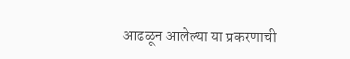आढळून आलेल्या या प्रकरणाची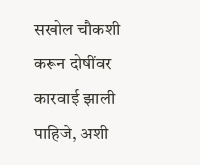सखोल चौकशी करून दोषींवर कारवाई झाली पाहिजे, अशी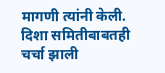मागणी त्यांनी केली. दिशा समितीबाबतही चर्चा झाली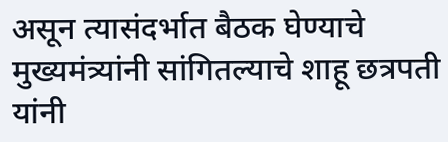असून त्यासंदर्भात बैठक घेण्याचे मुख्यमंत्र्यांनी सांगितल्याचे शाहू छत्रपती यांनी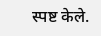स्पष्ट केले.